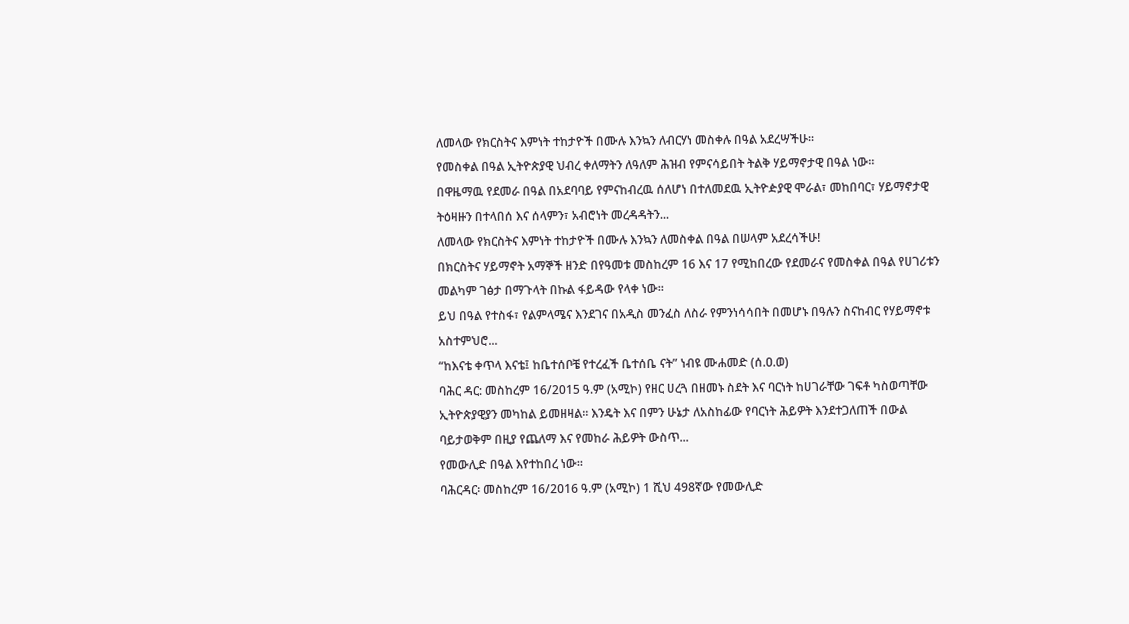ለመላው የክርስትና እምነት ተከታዮች በሙሉ እንኳን ለብርሃነ መስቀሉ በዓል አደረሣችሁ።
የመስቀል በዓል ኢትዮጵያዊ ህብረ ቀለማትን ለዓለም ሕዝብ የምናሳይበት ትልቅ ሃይማኖታዊ በዓል ነው።
በዋዜማዉ የደመራ በዓል በአደባባይ የምናከብረዉ ሰለሆነ በተለመደዉ ኢትዮዽያዊ ሞራል፣ መከበባር፣ ሃይማኖታዊ ትዕዛዙን በተላበሰ እና ሰላምን፣ አብሮነት መረዳዳትን...
ለመላው የክርስትና እምነት ተከታዮች በሙሉ እንኳን ለመስቀል በዓል በሠላም አደረሳችሁ!
በክርስትና ሃይማኖት አማኞች ዘንድ በየዓመቱ መስከረም 16 እና 17 የሚከበረው የደመራና የመስቀል በዓል የሀገሪቱን መልካም ገፅታ በማጉላት በኩል ፋይዳው የላቀ ነው።
ይህ በዓል የተስፋ፣ የልምላሜና እንደገና በአዲስ መንፈስ ለስራ የምንነሳሳበት በመሆኑ በዓሉን ስናከብር የሃይማኖቱ አስተምህሮ...
“ከእናቴ ቀጥላ እናቴ፤ ከቤተሰቦቼ የተረፈች ቤተሰቤ ናት” ነብዩ ሙሐመድ (ሰ.ዐ.ወ)
ባሕር ዳር: መስከረም 16/2015 ዓ.ም (አሚኮ) የዘር ሀረጓ በዘመኑ ስደት እና ባርነት ከሀገራቸው ገፍቶ ካስወጣቸው ኢትዮጵያዊያን መካከል ይመዘዛል፡፡ እንዴት እና በምን ሁኔታ ለአስከፊው የባርነት ሕይዎት እንደተጋለጠች በውል ባይታወቅም በዚያ የጨለማ እና የመከራ ሕይዎት ውስጥ...
የመውሊድ በዓል እየተከበረ ነው።
ባሕርዳር፡ መስከረም 16/2016 ዓ.ም (አሚኮ) 1 ሺህ 498ኛው የመውሊድ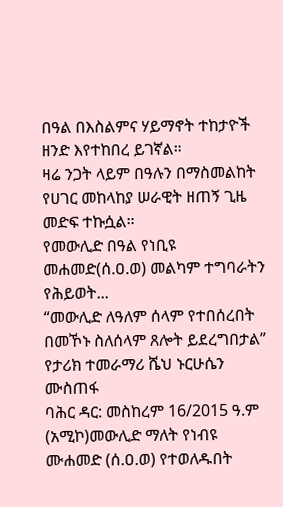በዓል በእስልምና ሃይማኖት ተከታዮች ዘንድ እየተከበረ ይገኛል።
ዛሬ ንጋት ላይም በዓሉን በማስመልከት የሀገር መከላከያ ሠራዊት ዘጠኝ ጊዜ መድፍ ተኩሷል።
የመውሊድ በዓል የነቢዩ መሐመድ(ሰ.ዐ.ወ) መልካም ተግባራትን የሕይወት...
“መውሊድ ለዓለም ሰላም የተበሰረበት በመኾኑ ስለሰላም ጸሎት ይደረግበታል” የታሪክ ተመራማሪ ሼህ ኑርሁሴን ሙስጠፋ
ባሕር ዳር: መስከረም 16/2015 ዓ.ም (አሚኮ)መውሊድ ማለት የነብዩ ሙሐመድ (ሰ.ዐ.ወ) የተወለዱበት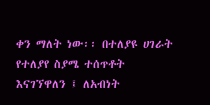ቀን ማለት ነው፡፡ በተለያዩ ሀገራት የተለያየ ስያሜ ተሰጥቶት እናገኘዋለን ፤ ለአብነት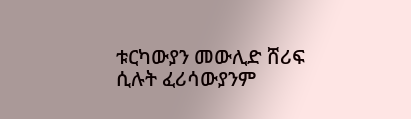ቱርካውያን መውሊድ ሸሪፍ ሲሉት ፈሪሳውያንም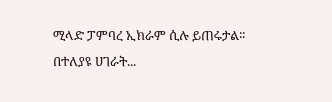ሚላድ ፓምባረ ኢክራም ሲሉ ይጠሩታል፡፡
በተለያዩ ሀገራት...